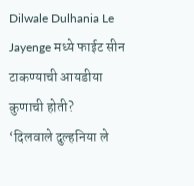Dilwale Dulhania Le Jayenge मध्ये फाईट सीन टाकण्याची आयडीया कुणाची होती?
‘दिलवाले दुल्हनिया ले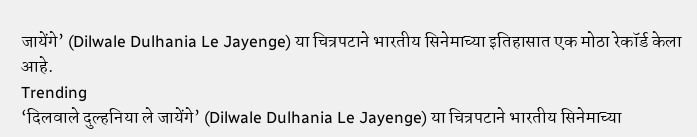जायेंगे’ (Dilwale Dulhania Le Jayenge) या चित्रपटाने भारतीय सिनेमाच्या इतिहासात एक मोठा रेकॉर्ड केला आहे.
Trending
‘दिलवाले दुल्हनिया ले जायेंगे’ (Dilwale Dulhania Le Jayenge) या चित्रपटाने भारतीय सिनेमाच्या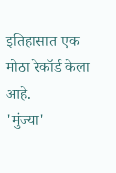इतिहासात एक मोठा रेकॉर्ड केला आहे.
'मुंज्या'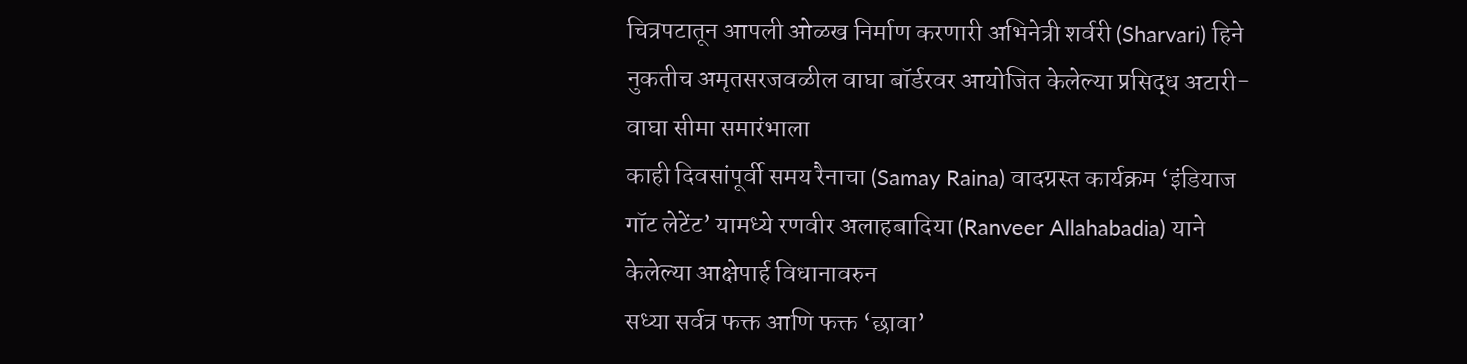चित्रपटातून आपली ओळख निर्माण करणारी अभिनेत्री शर्वरी (Sharvari) हिने नुकतीच अमृतसरजवळील वाघा बॉर्डरवर आयोजित केलेल्या प्रसिद्ध अटारी-वाघा सीमा समारंभाला
काही दिवसांपूर्वी समय रैनाचा (Samay Raina) वादग्रस्त कार्यक्रम ‘इंडियाज गॉट लेटेंट’ यामध्ये रणवीर अलाहबादिया (Ranveer Allahabadia) याने केलेल्या आक्षेपार्ह विधानावरुन
सध्या सर्वत्र फक्त आणि फक्त ‘छावा’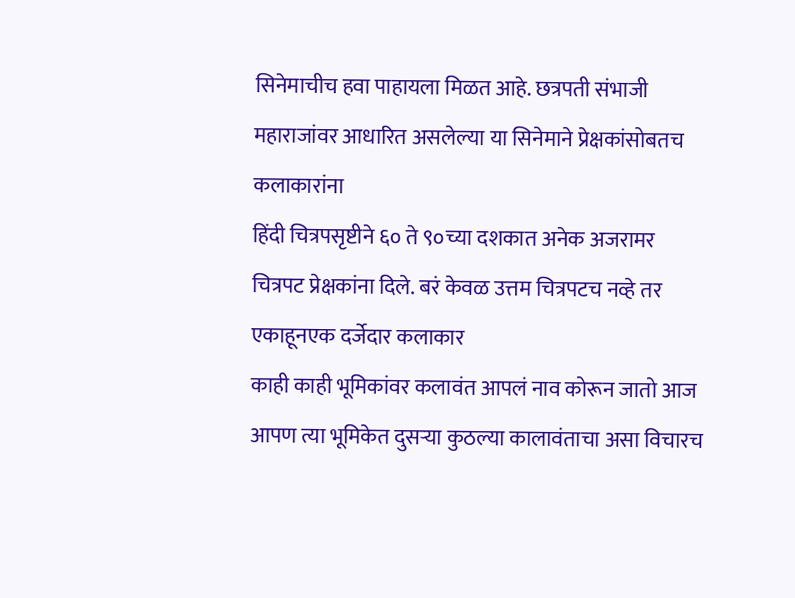सिनेमाचीच हवा पाहायला मिळत आहे. छत्रपती संभाजी महाराजांवर आधारित असलेल्या या सिनेमाने प्रेक्षकांसोबतच कलाकारांना
हिंदी चित्रपसृष्टीने ६० ते ९०च्या दशकात अनेक अजरामर चित्रपट प्रेक्षकांना दिले. बरं केवळ उत्तम चित्रपटच नव्हे तर एकाहूनएक दर्जेदार कलाकार
काही काही भूमिकांवर कलावंत आपलं नाव कोरून जातो आज आपण त्या भूमिकेत दुसऱ्या कुठल्या कालावंताचा असा विचारच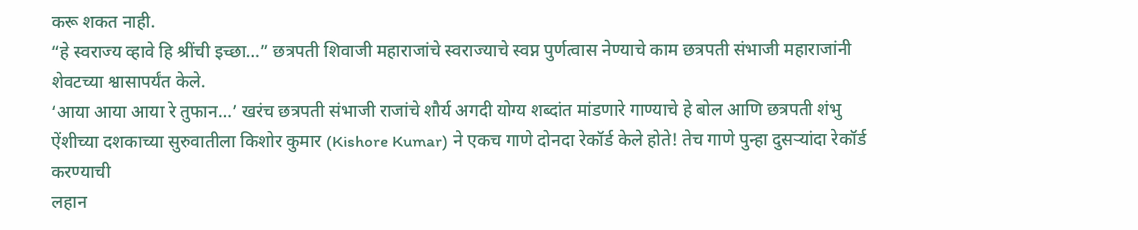करू शकत नाही.
“हे स्वराज्य व्हावे हि श्रींची इच्छा…” छत्रपती शिवाजी महाराजांचे स्वराज्याचे स्वप्न पुर्णत्वास नेण्याचे काम छत्रपती संभाजी महाराजांनी शेवटच्या श्वासापर्यंत केले.
‘आया आया आया रे तुफान…’ खरंच छत्रपती संभाजी राजांचे शौर्य अगदी योग्य शब्दांत मांडणारे गाण्याचे हे बोल आणि छत्रपती शंभु
ऐंशीच्या दशकाच्या सुरुवातीला किशोर कुमार (Kishore Kumar) ने एकच गाणे दोनदा रेकॉर्ड केले होते! तेच गाणे पुन्हा दुसऱ्यांदा रेकॉर्ड करण्याची
लहान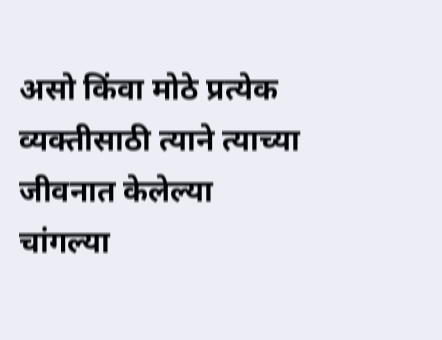असो किंवा मोठे प्रत्येक व्यक्तीसाठी त्याने त्याच्या जीवनात केलेल्या चांगल्या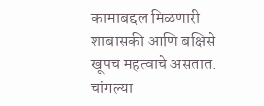कामाबद्दल मिळणारी शाबासकी आणि बक्षिसे खूपच महत्वाचे असतात. चांगल्या